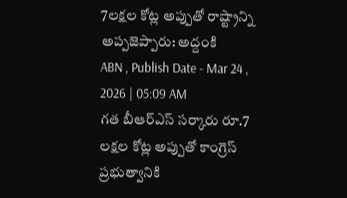7లక్షల కోట్ల అప్పుతో రాష్ట్రాన్ని అప్పజెప్పారు: అద్దంకి
ABN , Publish Date - Mar 24 , 2026 | 05:09 AM
గత బీఆర్ఎస్ సర్కారు రూ.7 లక్షల కోట్ల అప్పుతో కాంగ్రెస్ ప్రభుత్వానికి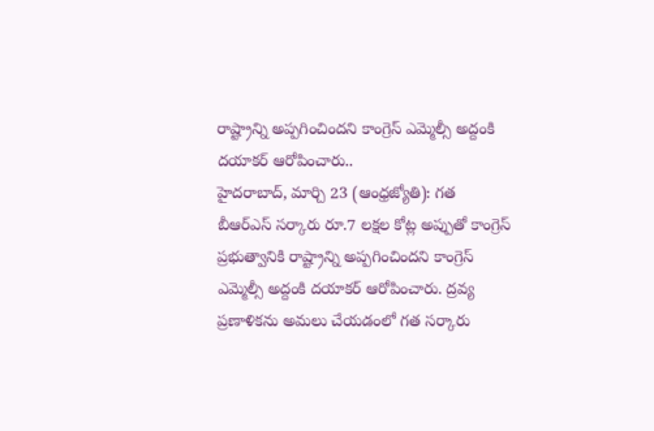రాష్ట్రాన్ని అప్పగించిందని కాంగ్రెస్ ఎమ్మెల్సీ అద్దంకి దయాకర్ ఆరోపించారు..
హైదరాబాద్, మార్చి 23 (ఆంధ్రజ్యోతి): గత బీఆర్ఎస్ సర్కారు రూ.7 లక్షల కోట్ల అప్పుతో కాంగ్రెస్ ప్రభుత్వానికి రాష్ట్రాన్ని అప్పగించిందని కాంగ్రెస్ ఎమ్మెల్సీ అద్దంకి దయాకర్ ఆరోపించారు. ద్రవ్య ప్రణాళికను అమలు చేయడంలో గత సర్కారు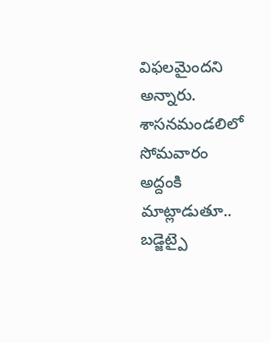విఫలమైందని అన్నారు. శాసనమండలిలో సోమవారం అద్దంకి మాట్లాడుతూ.. బడ్జెట్పై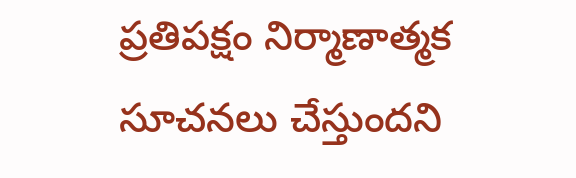ప్రతిపక్షం నిర్మాణాత్మక సూచనలు చేస్తుందని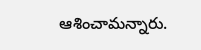ఆశించామన్నారు.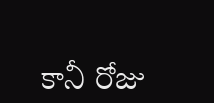కానీ రోజు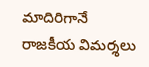మాదిరిగానే రాజకీయ విమర్శలు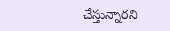చేస్తున్నారని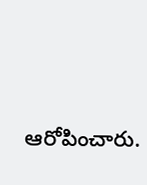ఆరోపించారు.